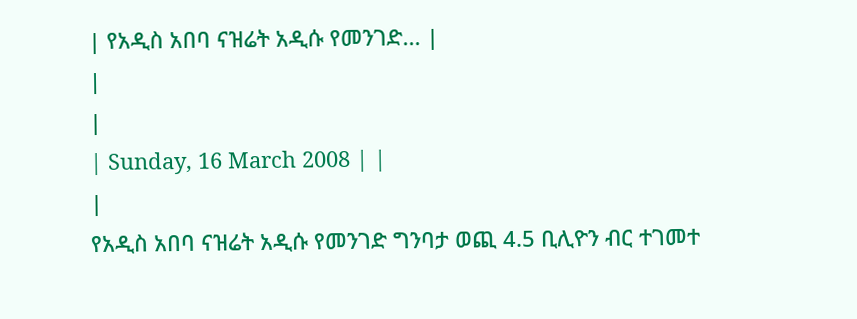| የአዲስ አበባ ናዝሬት አዲሱ የመንገድ... |
|
|
| Sunday, 16 March 2008 | |
|
የአዲስ አበባ ናዝሬት አዲሱ የመንገድ ግንባታ ወጪ 4.5 ቢሊዮን ብር ተገመተ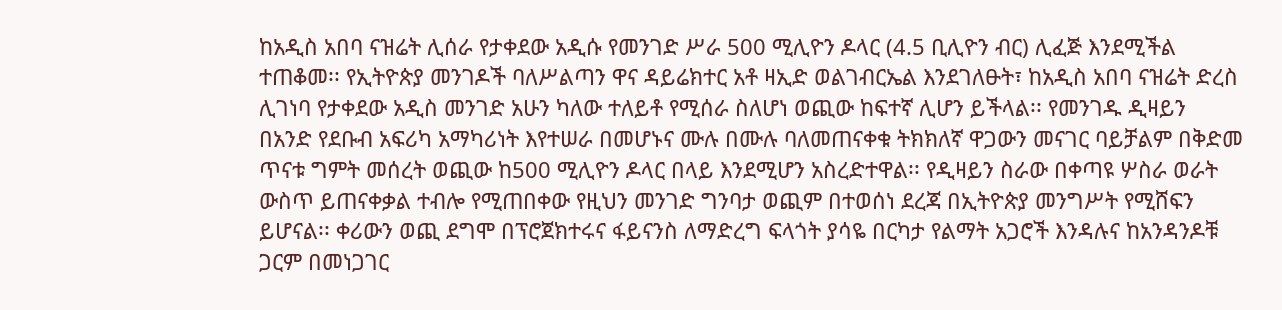ከአዲስ አበባ ናዝሬት ሊሰራ የታቀደው አዲሱ የመንገድ ሥራ 500 ሚሊዮን ዶላር (4.5 ቢሊዮን ብር) ሊፈጅ እንደሚችል ተጠቆመ፡፡ የኢትዮጵያ መንገዶች ባለሥልጣን ዋና ዳይሬክተር አቶ ዛኢድ ወልገብርኤል እንደገለፁት፣ ከአዲስ አበባ ናዝሬት ድረስ ሊገነባ የታቀደው አዲስ መንገድ አሁን ካለው ተለይቶ የሚሰራ ስለሆነ ወጪው ከፍተኛ ሊሆን ይችላል፡፡ የመንገዱ ዲዛይን በአንድ የደቡብ አፍሪካ አማካሪነት እየተሠራ በመሆኑና ሙሉ በሙሉ ባለመጠናቀቁ ትክክለኛ ዋጋውን መናገር ባይቻልም በቅድመ ጥናቱ ግምት መሰረት ወጪው ከ500 ሚሊዮን ዶላር በላይ እንደሚሆን አስረድተዋል፡፡ የዲዛይን ስራው በቀጣዩ ሦስራ ወራት ውስጥ ይጠናቀቃል ተብሎ የሚጠበቀው የዚህን መንገድ ግንባታ ወጪም በተወሰነ ደረጃ በኢትዮጵያ መንግሥት የሚሸፍን ይሆናል፡፡ ቀሪውን ወጪ ደግሞ በፕሮጀክተሩና ፋይናንስ ለማድረግ ፍላጎት ያሳዬ በርካታ የልማት አጋሮች እንዳሉና ከአንዳንዶቹ ጋርም በመነጋገር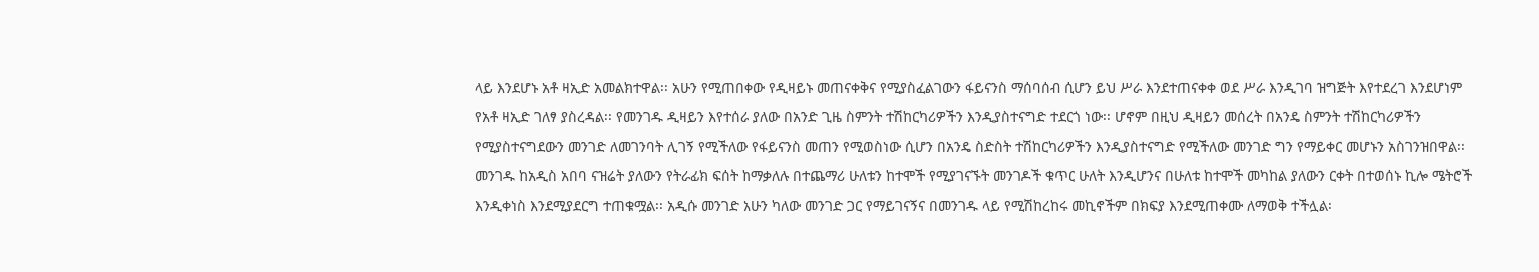ላይ እንደሆኑ አቶ ዛኢድ አመልክተዋል፡፡ አሁን የሚጠበቀው የዲዛይኑ መጠናቀቅና የሚያስፈልገውን ፋይናንስ ማሰባሰብ ሲሆን ይህ ሥራ እንደተጠናቀቀ ወደ ሥራ እንዲገባ ዝግጅት እየተደረገ እንደሆነም የአቶ ዛኢድ ገለፃ ያስረዳል፡፡ የመንገዱ ዲዛይን እየተሰራ ያለው በአንድ ጊዜ ስምንት ተሽከርካሪዎችን እንዲያስተናግድ ተደርጎ ነው፡፡ ሆኖም በዚህ ዲዛይን መሰረት በአንዴ ስምንት ተሽከርካሪዎችን የሚያስተናግደውን መንገድ ለመገንባት ሊገኝ የሚችለው የፋይናንስ መጠን የሚወስነው ሲሆን በአንዴ ስድስት ተሽከርካሪዎችን እንዲያስተናግድ የሚችለው መንገድ ግን የማይቀር መሆኑን አስገንዝበዋል፡፡ መንገዱ ከአዲስ አበባ ናዝሬት ያለውን የትራፊክ ፍሰት ከማቃለሉ በተጨማሪ ሁለቱን ከተሞች የሚያገናኙት መንገዶች ቁጥር ሁለት እንዲሆንና በሁለቱ ከተሞች መካከል ያለውን ርቀት በተወሰኑ ኪሎ ሜትሮች እንዲቀነስ እንደሚያደርግ ተጠቁሟል፡፡ አዲሱ መንገድ አሁን ካለው መንገድ ጋር የማይገናኝና በመንገዱ ላይ የሚሽከረከሩ መኪኖችም በክፍያ እንደሚጠቀሙ ለማወቅ ተችሏል፡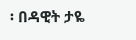፡ በዳዊት ታዬ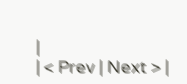|
| < Prev | Next > |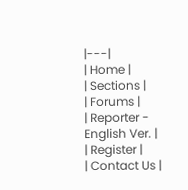|---|
| Home |
| Sections |
| Forums |
| Reporter - English Ver. |
| Register |
| Contact Us |